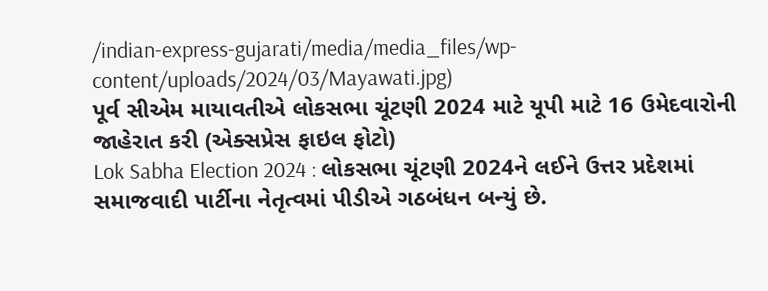/indian-express-gujarati/media/media_files/wp-content/uploads/2024/03/Mayawati.jpg)
પૂર્વ સીએમ માયાવતીએ લોકસભા ચૂંટણી 2024 માટે યૂપી માટે 16 ઉમેદવારોની જાહેરાત કરી (એક્સપ્રેસ ફાઇલ ફોટો)
Lok Sabha Election 2024 : લોકસભા ચૂંટણી 2024ને લઈને ઉત્તર પ્રદેશમાં સમાજવાદી પાર્ટીના નેતૃત્વમાં પીડીએ ગઠબંધન બન્યું છે.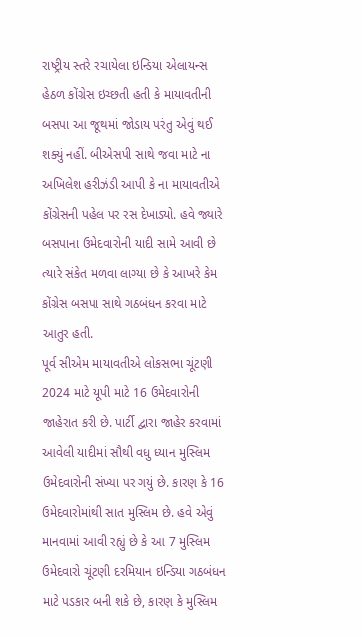રાષ્ટ્રીય સ્તરે રચાયેલા ઇન્ડિયા એલાયન્સ હેઠળ કોંગ્રેસ ઇચ્છતી હતી કે માયાવતીની બસપા આ જૂથમાં જોડાય પરંતુ એવું થઈ શક્યું નહીં. બીએસપી સાથે જવા માટે ના અખિલેશ હરીઝંડી આપી કે ના માયાવતીએ કોંગ્રેસની પહેલ પર રસ દેખાડ્યો. હવે જ્યારે બસપાના ઉમેદવારોની યાદી સામે આવી છે ત્યારે સંકેત મળવા લાગ્યા છે કે આખરે કેમ કોંગ્રેસ બસપા સાથે ગઠબંધન કરવા માટે આતુર હતી.
પૂર્વ સીએમ માયાવતીએ લોકસભા ચૂંટણી 2024 માટે યૂપી માટે 16 ઉમેદવારોની જાહેરાત કરી છે. પાર્ટી દ્વારા જાહેર કરવામાં આવેલી યાદીમાં સૌથી વધુ ધ્યાન મુસ્લિમ ઉમેદવારોની સંખ્યા પર ગયું છે. કારણ કે 16 ઉમેદવારોમાંથી સાત મુસ્લિમ છે. હવે એવું માનવામાં આવી રહ્યું છે કે આ 7 મુસ્લિમ ઉમેદવારો ચૂંટણી દરમિયાન ઇન્ડિયા ગઠબંધન માટે પડકાર બની શકે છે, કારણ કે મુસ્લિમ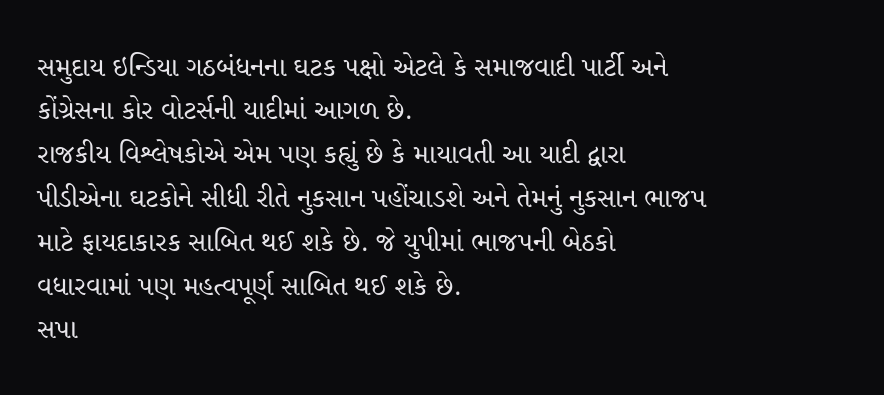સમુદાય ઇન્ડિયા ગઠબંધનના ઘટક પક્ષો એટલે કે સમાજવાદી પાર્ટી અને કોંગ્રેસના કોર વોટર્સની યાદીમાં આગળ છે.
રાજકીય વિશ્લેષકોએ એમ પણ કહ્યું છે કે માયાવતી આ યાદી દ્વારા પીડીએના ઘટકોને સીધી રીતે નુકસાન પહોંચાડશે અને તેમનું નુકસાન ભાજપ માટે ફાયદાકારક સાબિત થઈ શકે છે. જે યુપીમાં ભાજપની બેઠકો વધારવામાં પણ મહત્વપૂર્ણ સાબિત થઈ શકે છે.
સપા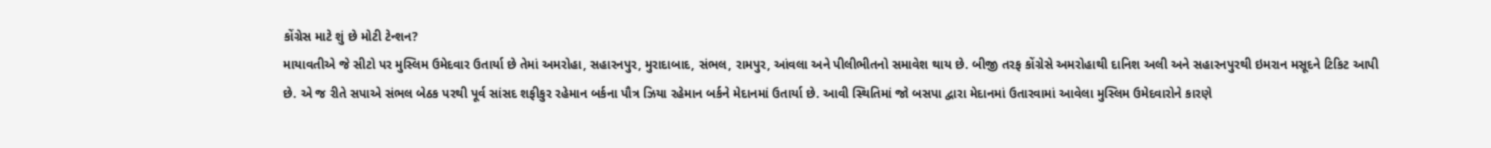કોંગ્રેસ માટે શું છે મોટી ટેન્શન?
માયાવતીએ જે સીટો પર મુસ્લિમ ઉમેદવાર ઉતાર્યા છે તેમાં અમરોહા, સહારનપુર, મુરાદાબાદ, સંભલ, રામપુર, આંવલા અને પીલીભીતનો સમાવેશ થાય છે. બીજી તરફ કોંગ્રેસે અમરોહાથી દાનિશ અલી અને સહારનપુરથી ઇમરાન મસૂદને ટિકિટ આપી છે. એ જ રીતે સપાએ સંભલ બેઠક પરથી પૂર્વ સાંસદ શફીકુર રહેમાન બર્કના પૌત્ર ઝિયા રહેમાન બર્કને મેદાનમાં ઉતાર્યા છે. આવી સ્થિતિમાં જો બસપા દ્વારા મેદાનમાં ઉતારવામાં આવેલા મુસ્લિમ ઉમેદવારોને કારણે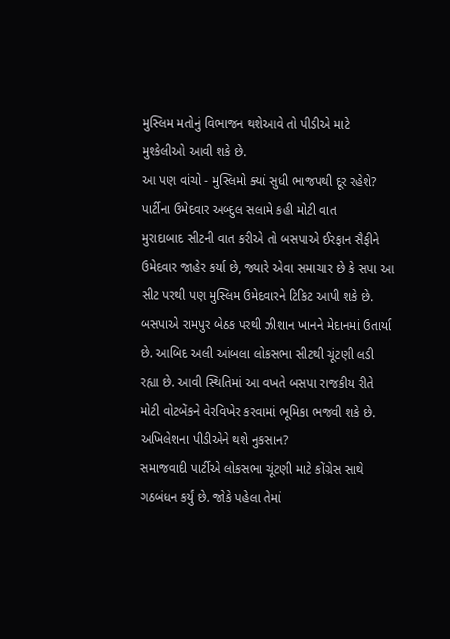મુસ્લિમ મતોનું વિભાજન થશેઆવે તો પીડીએ માટે મુશ્કેલીઓ આવી શકે છે.
આ પણ વાંચો - મુસ્લિમો ક્યાં સુધી ભાજપથી દૂર રહેશે? પાર્ટીના ઉમેદવાર અબ્દુલ સલામે કહી મોટી વાત
મુરાદાબાદ સીટની વાત કરીએ તો બસપાએ ઈરફાન સૈફીને ઉમેદવાર જાહેર કર્યા છે, જ્યારે એવા સમાચાર છે કે સપા આ સીટ પરથી પણ મુસ્લિમ ઉમેદવારને ટિકિટ આપી શકે છે. બસપાએ રામપુર બેઠક પરથી ઝીશાન ખાનને મેદાનમાં ઉતાર્યા છે. આબિદ અલી આંબલા લોકસભા સીટથી ચૂંટણી લડી રહ્યા છે. આવી સ્થિતિમાં આ વખતે બસપા રાજકીય રીતે મોટી વોટબેંકને વેરવિખેર કરવામાં ભૂમિકા ભજવી શકે છે.
અખિલેશના પીડીએને થશે નુકસાન?
સમાજવાદી પાર્ટીએ લોકસભા ચૂંટણી માટે કોંગ્રેસ સાથે ગઠબંધન કર્યું છે. જોકે પહેલા તેમાં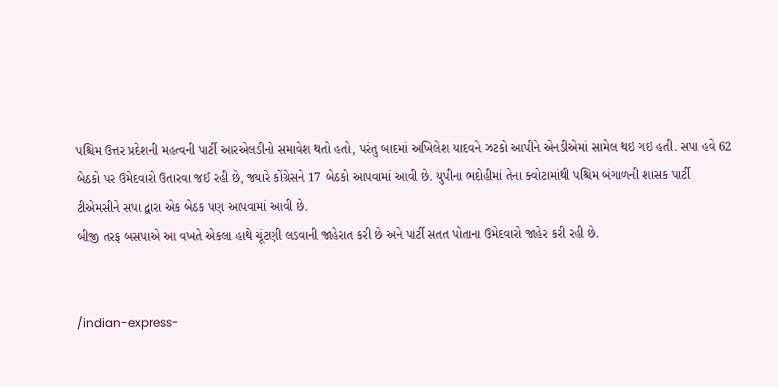પશ્ચિમ ઉત્તર પ્રદેશની મહત્વની પાર્ટી આરએલડીનો સમાવેશ થતો હતો, પરંતુ બાદમાં અખિલેશ યાદવને ઝટકો આપીને એનડીએમાં સામેલ થઇ ગઇ હતી. સપા હવે 62 બેઠકો પર ઉમેદવારો ઉતારવા જઈ રહી છે, જ્યારે કોંગ્રેસને 17 બેઠકો આપવામાં આવી છે. યુપીના ભદોહીમાં તેના ક્વોટામાંથી પશ્ચિમ બંગાળની શાસક પાર્ટી ટીએમસીને સપા દ્વારા એક બેઠક પણ આપવામાં આવી છે.
બીજી તરફ બસપાએ આ વખતે એકલા હાથે ચૂંટણી લડવાની જાહેરાત કરી છે અને પાર્ટી સતત પોતાના ઉમેદવારો જાહેર કરી રહી છે.


/indian-express-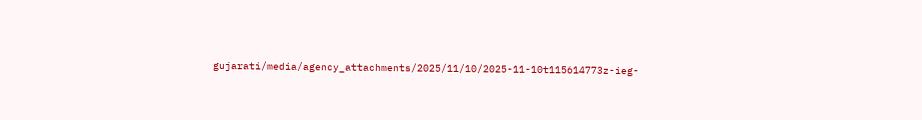gujarati/media/agency_attachments/2025/11/10/2025-11-10t115614773z-ieg-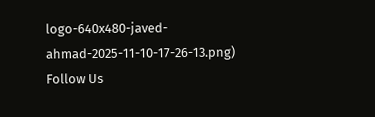logo-640x480-javed-ahmad-2025-11-10-17-26-13.png)
Follow Us